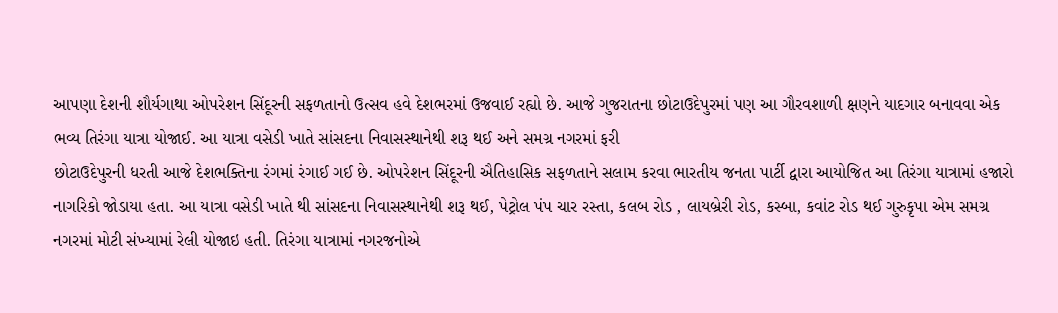આપણા દેશની શૌર્યગાથા ઓપરેશન સિંદૂરની સફળતાનો ઉત્સવ હવે દેશભરમાં ઉજવાઈ રહ્યો છે. આજે ગુજરાતના છોટાઉદેપુરમાં પણ આ ગૌરવશાળી ક્ષણને યાદગાર બનાવવા એક ભવ્ય તિરંગા યાત્રા યોજાઈ. આ યાત્રા વસેડી ખાતે સાંસદના નિવાસસ્થાનેથી શરૂ થઈ અને સમગ્ર નગરમાં ફરી
છોટાઉદેપુરની ધરતી આજે દેશભક્તિના રંગમાં રંગાઈ ગઈ છે. ઓપરેશન સિંદૂરની ઐતિહાસિક સફળતાને સલામ કરવા ભારતીય જનતા પાર્ટી દ્વારા આયોજિત આ તિરંગા યાત્રામાં હજારો નાગરિકો જોડાયા હતા. આ યાત્રા વસેડી ખાતે થી સાંસદના નિવાસસ્થાનેથી શરૂ થઈ, પેટ્રોલ પંપ ચાર રસ્તા, કલબ રોડ , લાયબ્રેરી રોડ, કસ્બા, કવાંટ રોડ થઈ ગુરુકૃપા એમ સમગ્ર નગરમાં મોટી સંખ્યામાં રેલી યોજાઇ હતી. તિરંગા યાત્રામાં નગરજનોએ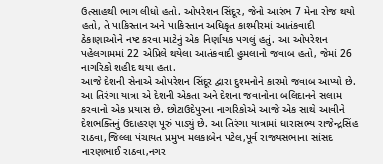ઉત્સાહથી ભાગ લીધો હતો. ઓપરેશન સિંદૂર, જેનો આરંભ 7 મેના રોજ થયો હતો, તે પાકિસ્તાન અને પાકિસ્તાન અધિકૃત કાશ્મીરમાં આતંકવાદી ઠેકાણાઓને નષ્ટ કરવા માટેનું એક નિર્ણાયક પગલું હતું. આ ઓપરેશન પહેલગામમાં 22 એપ્રિલે થયેલા આતંકવાદી હુમલાનો જવાબ હતો, જેમાં 26 નાગરિકો શહીદ થયા હતા.
આજે દેશની સેનાએ ઓપરેશન સિંદૂર દ્વારા દુશ્મનોને કારમો જવાબ આપ્યો છે. આ તિરંગા યાત્રા એ દેશની એકતા અને દેશના જવાનોના બલિદાનને સલામ કરવાનો એક પ્રયાસ છે. છોટાઉદેપુરના નાગરિકોએ આજે એક સાથે આવીને દેશભક્તિનું ઉદાહરણ પૂરું પાડ્યું છે. આ તિરંગા યાત્રામાં ધારાસભ્ય રાજેન્દ્રસિંહ રાઠવા,જિલ્લા પંચાયત પ્રમુખ મલકાબેન પટેલ,પૂર્વ રાજ્યસભાના સાંસદ નારણભાઈ રાઠવા,નગર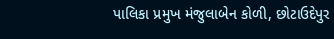પાલિકા પ્રમુખ મંજુલાબેન કોળી, છોટાઉદેપુર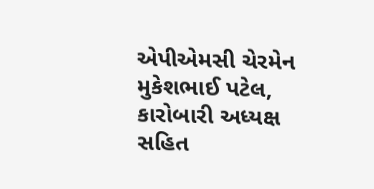એપીએમસી ચેરમેન મુકેશભાઈ પટેલ, કારોબારી અધ્યક્ષ સહિત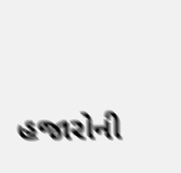હજારોની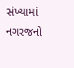સંખ્યામાં નગરજનો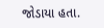જોડાયા હતા.